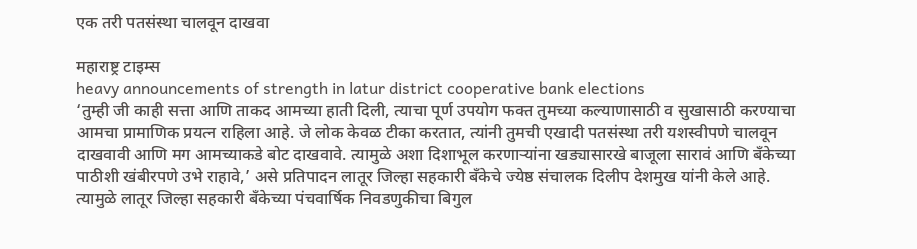एक तरी पतसंस्था चालवून दाखवा

महाराष्ट्र टाइम्स
heavy announcements of strength in latur district cooperative bank elections
‘तुम्ही जी काही सत्ता आणि ताकद आमच्या हाती दिली, त्याचा पूर्ण उपयोग फक्त तुमच्या कल्याणासाठी व सुखासाठी करण्याचा आमचा प्रामाणिक प्रयत्न राहिला आहे. जे लोक केवळ टीका करतात, त्यांनी तुमची एखादी पतसंस्था तरी यशस्वीपणे चालवून दाखवावी आणि मग आमच्याकडे बोट दाखवावे. त्यामुळे अशा दिशाभूल करणाऱ्यांना खड्यासारखे बाजूला सारावं आणि बँकेच्या पाठीशी खंबीरपणे उभे राहावे,’ असे प्रतिपादन लातूर जिल्हा सहकारी बँकेचे ज्येष्ठ संचालक दिलीप देशमुख यांनी केले आहे. त्यामुळे लातूर जिल्हा सहकारी बँकेच्या पंचवार्षिक निवडणुकीचा बिगुल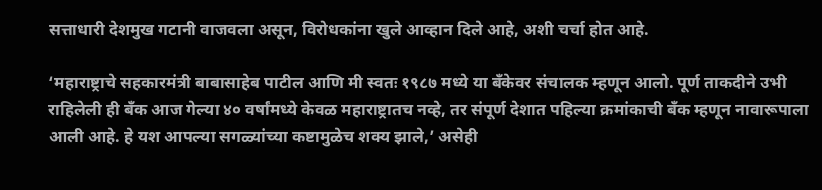सत्ताधारी देशमुख गटानी वाजवला असून, विरोधकांना खुले आव्हान दिले आहे, अशी चर्चा होत आहे.

‘महाराष्ट्राचे सहकारमंत्री बाबासाहेब पाटील आणि मी स्वतः १९८७ मध्ये या बँकेवर संचालक म्हणून आलो. पूर्ण ताकदीने उभी राहिलेली ही बँक आज गेल्या ४० वर्षांमध्ये केवळ महाराष्ट्रातच नव्हे, तर संपूर्ण देशात पहिल्या क्रमांकाची बँक म्हणून नावारूपाला आली आहे. हे यश आपल्या सगळ्यांच्या कष्टामुळेच शक्य झाले,’ असेही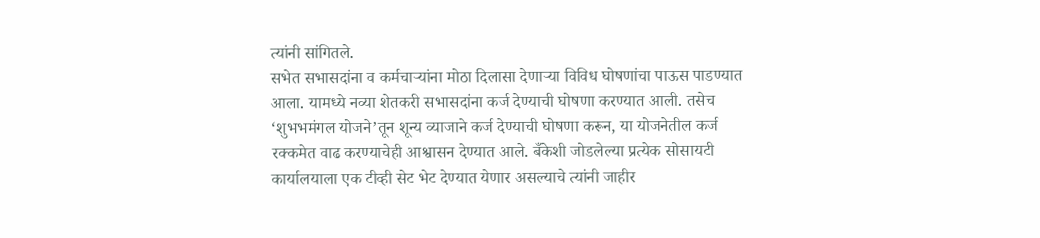त्यांनी सांगितले.
सभेत सभासदांना व कर्मचाऱ्यांना मोठा दिलासा देणाऱ्या विविध घोषणांचा पाऊस पाडण्यात आला. यामध्ये नव्या शेतकरी सभासदांना कर्ज देण्याची घोषणा करण्यात आली. तसेच ‘शुभभमंगल योजने’तून शून्य व्याजाने कर्ज देण्याची घोषणा करून, या योजनेतील कर्ज रक्कमेत वाढ करण्याचेही आश्वासन देण्यात आले. बँकेशी जोडलेल्या प्रत्येक सोसायटी कार्यालयाला एक टीव्ही सेट भेट देण्यात येणार असल्याचे त्यांनी जाहीर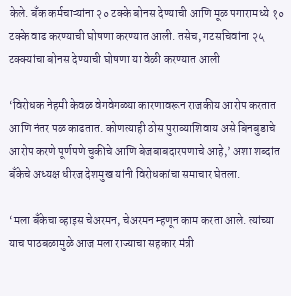केले. बँक कर्मचाऱ्यांना २० टक्के बोनस देण्याची आणि मूळ पगारामध्ये १० टक्के वाढ करण्याची घोषणा करण्यात आली. तसेच, गटसचिवांना २५ टक्क्यांचा बोनस देण्याची घोषणा या वेळी करण्यात आली

‘विरोधक नेहमी केवळ वेगवेगळ्या कारणावरून राजकीय आरोप करतात आणि नंतर पळ काढतात. कोणत्याही ठोस पुराव्याशिवाय असे बिनबुडाचे आरोप करणे पूर्णपणे चुकीचे आणि बेजबाबदारपणाचे आहे,’ अशा शब्दांत बँकेचे अध्यक्ष धीरज देशमुख यांनी विरोधकांचा समाचार घेतला.

‘मला बँकेचा व्हाइस चेअरमन, चेअरमन म्हणून काम करता आले. त्यांच्या याच पाठबळामुळे आज मला राज्याचा सहकार मंत्री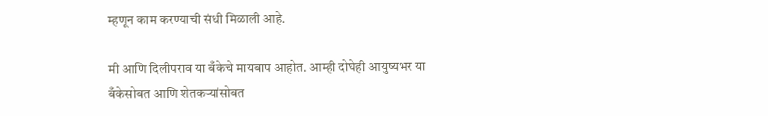म्हणून काम करण्याची संधी मिळाली आहे.

मी आणि दिलीपराव या बँकेचे मायबाप आहोत. आम्ही दोघेही आयुष्यभर या बँकेसोबत आणि शेतकऱ्यांसोबत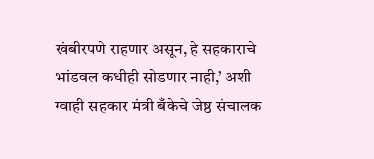खंबीरपणे राहणार असून, हे सहकाराचे भांडवल कधीही सोडणार नाही,’ अशी ग्वाही सहकार मंत्री बँकेचे जेष्ठ संचालक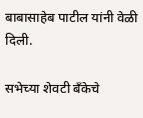बाबासाहेब पाटील यांनी वेळी दिली.

सभेच्या शेवटी बँकेचे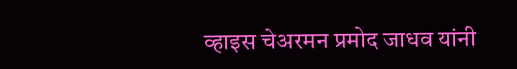व्हाइस चेअरमन प्रमोद जाधव यांनी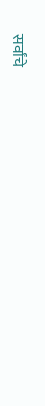सर्वांचे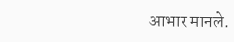आभार मानले.